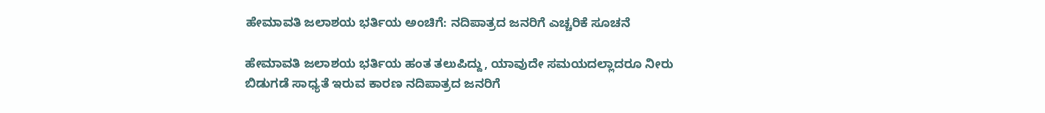ಹೇಮಾವತಿ ಜಲಾಶಯ ಭರ್ತಿಯ ಅಂಚಿಗೆ: ನದಿಪಾತ್ರದ ಜನರಿಗೆ ಎಚ್ಚರಿಕೆ ಸೂಚನೆ

ಹೇಮಾವತಿ ಜಲಾಶಯ ಭರ್ತಿಯ ಹಂತ ತಲುಪಿದ್ದು, ಯಾವುದೇ ಸಮಯದಲ್ಲಾದರೂ ನೀರು ಬಿಡುಗಡೆ ಸಾಧ್ಯತೆ ಇರುವ ಕಾರಣ ನದಿಪಾತ್ರದ ಜನರಿಗೆ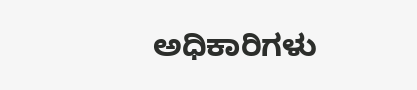ಅಧಿಕಾರಿಗಳು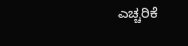ಎಚ್ಚರಿಕೆ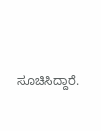ಸೂಚಿಸಿದ್ದಾರೆ.